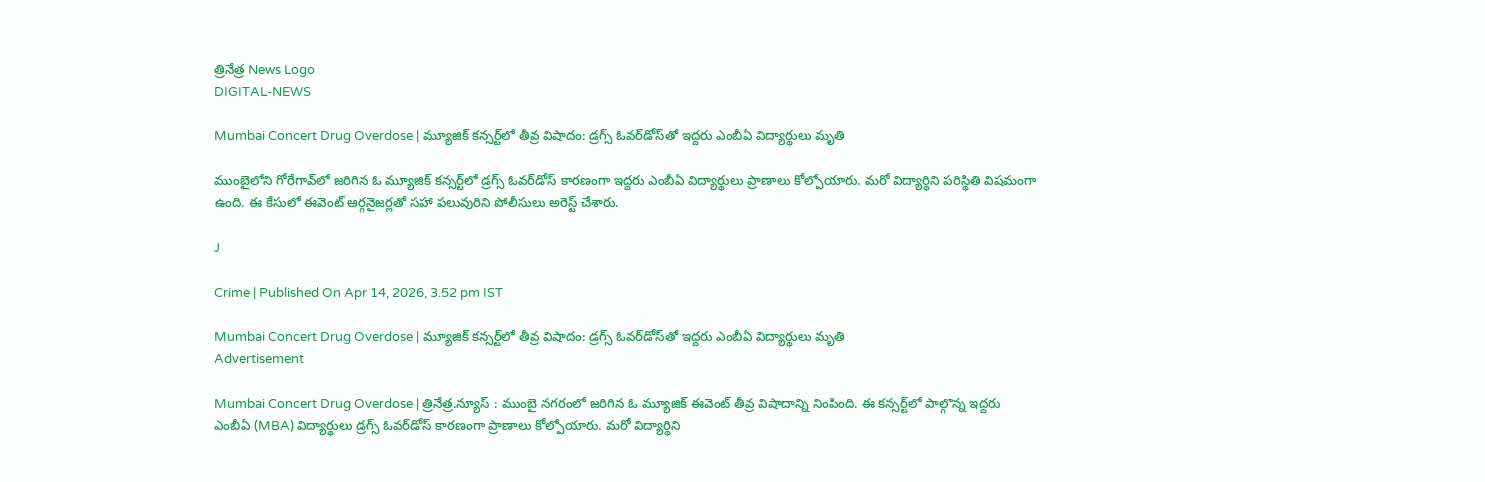త్రినేత్ర News Logo
DIGITAL-NEWS

Mumbai Concert Drug Overdose | మ్యూజిక్ కన్సర్ట్‌లో తీవ్ర విషాదం: డ్రగ్స్ ఓవర్‌డోస్‌తో ఇద్దరు ఎంబీఏ విద్యార్థులు మృతి

ముంబైలోని గోరేగావ్‌లో జరిగిన ఓ మ్యూజిక్ కన్సర్ట్‌లో డ్రగ్స్ ఓవర్‌డోస్ కారణంగా ఇద్దరు ఎంబీఏ విద్యార్థులు ప్రాణాలు కోల్పోయారు. మరో విద్యార్థిని పరిస్థితి విషమంగా ఉంది. ఈ కేసులో ఈవెంట్ ఆర్గనైజర్లతో సహా పలువురిని పోలీసులు అరెస్ట్ చేశారు.

J

Crime | Published On Apr 14, 2026, 3.52 pm IST

Mumbai Concert Drug Overdose | మ్యూజిక్ కన్సర్ట్‌లో తీవ్ర విషాదం: డ్రగ్స్ ఓవర్‌డోస్‌తో ఇద్దరు ఎంబీఏ విద్యార్థులు మృతి
Advertisement

Mumbai Concert Drug Overdose | త్రినేత్ర.న్యూస్ : ముంబై నగరంలో జరిగిన ఓ మ్యూజిక్ ఈవెంట్ తీవ్ర విషాదాన్ని నింపింది. ఈ కన్సర్ట్‌లో పాల్గొన్న ఇద్దరు ఎంబీఏ (MBA) విద్యార్థులు డ్రగ్స్ ఓవర్‌డోస్ కారణంగా ప్రాణాలు కోల్పోయారు. మరో విద్యార్థిని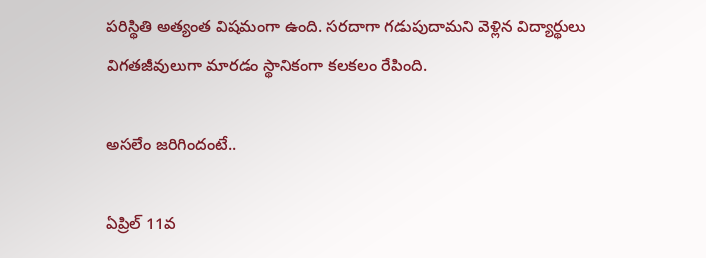పరిస్థితి అత్యంత విషమంగా ఉంది. సరదాగా గడుపుదామని వెళ్లిన విద్యార్థులు విగతజీవులుగా మారడం స్థానికంగా కలకలం రేపింది.

అసలేం జరిగిందంటే..

ఏప్రిల్ 11వ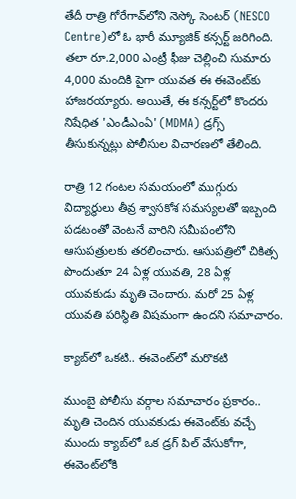తేదీ రాత్రి గోరేగావ్‌లోని నెస్కో సెంటర్ (NESCO Centre)లో ఓ భారీ మ్యూజిక్ కన్సర్ట్ జరిగింది. తలా రూ.2,000 ఎంట్రీ ఫీజు చెల్లించి సుమారు 4,000 మందికి పైగా యువత ఈ ఈవెంట్‌కు హాజరయ్యారు. అయితే, ఈ కన్సర్ట్‌లో కొందరు నిషేధిత 'ఎండీఎంఏ' (MDMA) డ్రగ్స్ తీసుకున్నట్లు పోలీసుల విచారణలో తేలింది.

రాత్రి 12 గంటల సమయంలో ముగ్గురు విద్యార్థులు తీవ్ర శ్వాసకోశ సమస్యలతో ఇబ్బంది పడటంతో వెంటనే వారిని సమీపంలోని ఆసుపత్రులకు తరలించారు. ఆసుపత్రిలో చికిత్స పొందుతూ 24 ఏళ్ల యువతి, 28 ఏళ్ల యువకుడు మృతి చెందారు. మరో 25 ఏళ్ల యువతి పరిస్థితి విషమంగా ఉందని సమాచారం.

క్యాబ్‌లో ఒకటి.. ఈవెంట్‌లో మరొకటి

ముంబై పోలీసు వర్గాల సమాచారం ప్రకారం.. మృతి చెందిన యువకుడు ఈవెంట్‌కు వచ్చే ముందు క్యాబ్‌లో ఒక డ్రగ్ పిల్ వేసుకోగా, ఈవెంట్‌లోకి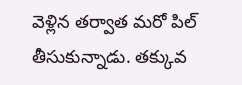వెళ్లిన తర్వాత మరో పిల్ తీసుకున్నాడు. తక్కువ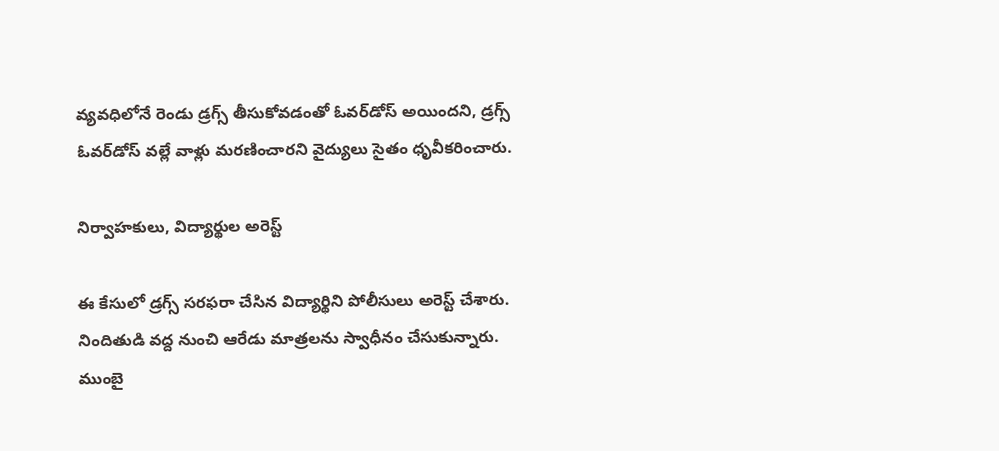వ్యవధిలోనే రెండు డ్రగ్స్ తీసుకోవడంతో ఓవర్‌డోస్ అయిందని, డ్రగ్స్ ఓవర్‌డోస్ వల్లే వాళ్లు మరణించారని వైద్యులు సైతం ధృవీకరించారు.

నిర్వాహకులు, విద్యార్థుల అరెస్ట్

ఈ కేసులో డ్రగ్స్ సరఫరా చేసిన విద్యార్థిని పోలీసులు అరెస్ట్ చేశారు. నిందితుడి వద్ద నుంచి ఆరేడు మాత్రలను స్వాధీనం చేసుకున్నారు. ముంబై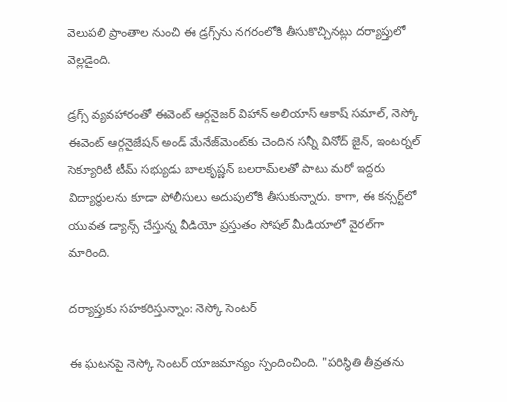వెలుపలి ప్రాంతాల నుంచి ఈ డ్రగ్స్‌ను నగరంలోకి తీసుకొచ్చినట్లు దర్యాప్తులో వెల్లడైంది.

డ్రగ్స్ వ్యవహారంతో ఈవెంట్ ఆర్గనైజర్ విహాన్ అలియాస్ ఆకాష్ సమాల్, నెస్కో ఈవెంట్ ఆర్గనైజేషన్ అండ్ మేనేజ్‌మెంట్‌కు చెందిన సన్నీ వినోద్ జైన్, ఇంటర్నల్ సెక్యూరిటీ టీమ్ సభ్యుడు బాలకృష్ణన్ బలరామ్‌లతో పాటు మరో ఇద్దరు విద్యార్థులను కూడా పోలీసులు అదుపులోకి తీసుకున్నారు. కాగా, ఈ కన్సర్ట్‌లో యువత డ్యాన్స్ చేస్తున్న వీడియో ప్రస్తుతం సోషల్ మీడియాలో వైరల్‌గా మారింది.

దర్యాప్తుకు సహకరిస్తున్నాం: నెస్కో సెంటర్

ఈ ఘటనపై నెస్కో సెంటర్ యాజమాన్యం స్పందించింది. "పరిస్థితి తీవ్రతను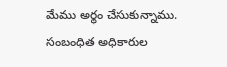మేము అర్థం చేసుకున్నాము. సంబంధిత అధికారుల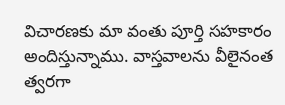విచారణకు మా వంతు పూర్తి సహకారం అందిస్తున్నాము. వాస్తవాలను వీలైనంత త్వరగా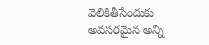వెలికితీసేందుకు అవసరమైన అన్ని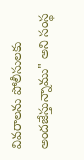వివరాలను పోలీసులకు అందజేస్తున్నాము" అని సంస్థ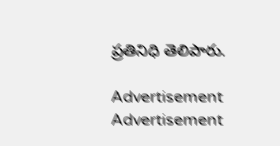ప్రతినిధి తెలిపారు.

Advertisement
Advertisement